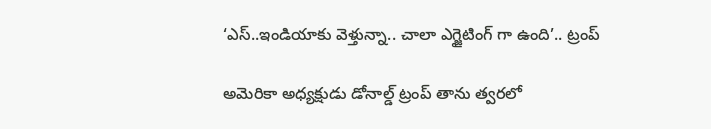‘ఎస్..ఇండియాకు వెళ్తున్నా.. చాలా ఎగ్జైటింగ్ గా ఉంది’.. ట్రంప్

అమెరికా అధ్యక్షుడు డోనాల్డ్ ట్రంప్ తాను త్వరలో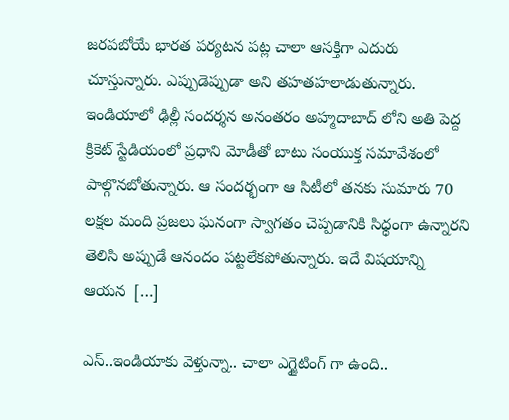జరపబోయే భారత పర్యటన పట్ల చాలా ఆసక్తిగా ఎదురు చూస్తున్నారు. ఎప్పుడెప్పుడా అని తహతహలాడుతున్నారు. ఇండియాలో ఢిల్లీ సందర్శన అనంతరం అహ్మదాబాద్ లోని అతి పెద్ద క్రికెట్ స్టేడియంలో ప్రధాని మోడీతో బాటు సంయుక్త సమావేశంలో పాల్గొనబోతున్నారు. ఆ సందర్భంగా ఆ సిటీలో తనకు సుమారు 70 లక్షల మంది ప్రజలు ఘనంగా స్వాగతం చెప్పడానికి సిధ్ధంగా ఉన్నారని తెలిసి అప్పుడే ఆనందం పట్టలేకపోతున్నారు. ఇదే విషయాన్ని ఆయన  […]

ఎస్..ఇండియాకు వెళ్తున్నా.. చాలా ఎగ్జైటింగ్ గా ఉంది..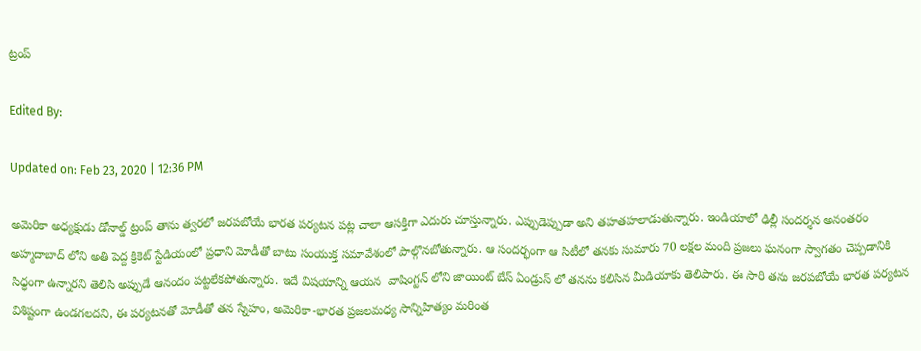ట్రంప్

Edited By:

Updated on: Feb 23, 2020 | 12:36 PM

అమెరికా అధ్యక్షుడు డోనాల్డ్ ట్రంప్ తాను త్వరలో జరపబోయే భారత పర్యటన పట్ల చాలా ఆసక్తిగా ఎదురు చూస్తున్నారు. ఎప్పుడెప్పుడా అని తహతహలాడుతున్నారు. ఇండియాలో ఢిల్లీ సందర్శన అనంతరం అహ్మదాబాద్ లోని అతి పెద్ద క్రికెట్ స్టేడియంలో ప్రధాని మోడీతో బాటు సంయుక్త సమావేశంలో పాల్గొనబోతున్నారు. ఆ సందర్భంగా ఆ సిటీలో తనకు సుమారు 70 లక్షల మంది ప్రజలు ఘనంగా స్వాగతం చెప్పడానికి సిధ్ధంగా ఉన్నారని తెలిసి అప్పుడే ఆనందం పట్టలేకపోతున్నారు. ఇదే విషయాన్ని ఆయన  వాషింగ్టన్ లోని జాయింట్ బేస్ ఏండ్రుస్ లో తనను కలిసిన మీడియాకు తెలిపారు. ఈ సారి తను జరపబోయే భారత పర్యటన విశిష్టంగా ఉండగలదని, ఈ పర్యటనతో మోడీతో తన స్నేహం, అమెరికా-భారత ప్రజలమధ్య సాన్నిహిత్యం మరింత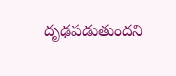దృఢపడుతుందని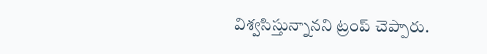విశ్వసిస్తున్నానని ట్రంప్ చెప్పారు.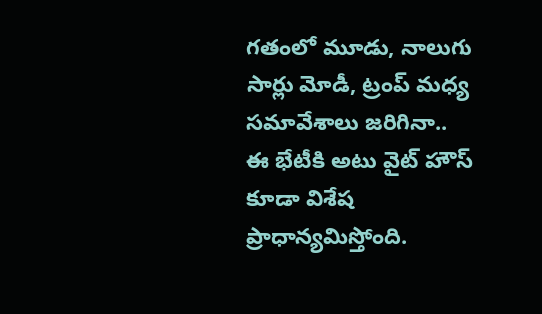గతంలో మూడు, నాలుగు సార్లు మోడీ, ట్రంప్ మధ్య సమావేశాలు జరిగినా.. ఈ భేటీకి అటు వైట్ హౌస్ కూడా విశేష ప్రాధాన్యమిస్తోంది.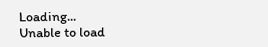Loading...
Unable to load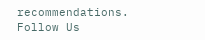recommendations.
Follow Us